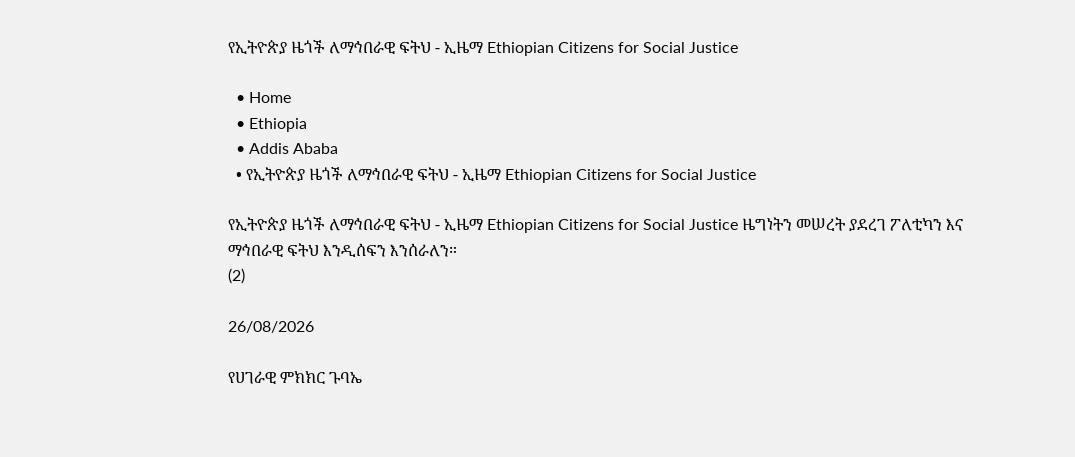የኢትዮጵያ ዜጎች ለማኅበራዊ ፍትህ - ኢዜማ Ethiopian Citizens for Social Justice

  • Home
  • Ethiopia
  • Addis Ababa
  • የኢትዮጵያ ዜጎች ለማኅበራዊ ፍትህ - ኢዜማ Ethiopian Citizens for Social Justice

የኢትዮጵያ ዜጎች ለማኅበራዊ ፍትህ - ኢዜማ Ethiopian Citizens for Social Justice ዜግነትን መሠረት ያደረገ ፖለቲካን እና ማኅበራዊ ፍትህ እንዲሰፍን እንሰራለን።
(2)

26/08/2026

የሀገራዊ ምክክር ጉባኤ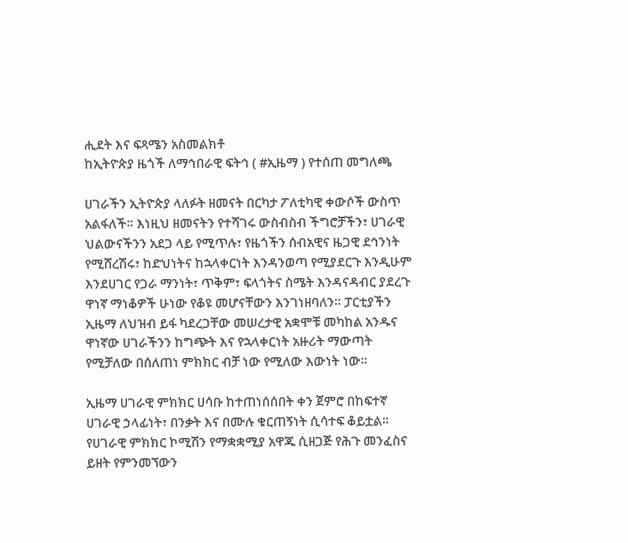ሒደት እና ፍጻሜን አስመልክቶ
ከኢትዮጵያ ዜጎች ለማኅበራዊ ፍትኅ ( #ኢዜማ ) የተሰጠ መግለጫ

ሀገራችን ኢትዮጵያ ላለፉት ዘመናት በርካታ ፖለቲካዊ ቀውሶች ውስጥ አልፋለች። እነዚህ ዘመናትን የተሻገሩ ውስብስብ ችግሮቻችን፣ ሀገራዊ ህልውናችንን አደጋ ላይ የሚጥሉ፣ የዜጎችን ሰብአዊና ዜጋዊ ደኅንነት የሚሸረሽሩ፣ ከድህነትና ከኋላቀርነት እንዳንወጣ የሚያደርጉ እንዲሁም እንደሀገር የጋራ ማንነት፣ ጥቅም፣ ፍላጎትና ስሜት እንዳናዳብር ያደረጉ ዋነኛ ማነቆዎች ሁነው የቆዩ መሆናቸውን እንገነዘባለን። ፓርቲያችን ኢዜማ ለህዝብ ይፋ ካደረጋቸው መሠረታዊ አቋሞቹ መካከል አንዱና ዋነኛው ሀገራችንን ከግጭት እና የኋላቀርነት አዙሪት ማውጣት የሚቻለው በሰለጠነ ምክክር ብቻ ነው የሚለው እውነት ነው።

ኢዜማ ሀገራዊ ምክክር ሀሳቡ ከተጠነሰሰበት ቀን ጀምሮ በከፍተኛ ሀገራዊ ኃላፊነት፣ በንቃት እና በሙሉ ቁርጠኝነት ሲሳተፍ ቆይቷል። የሀገራዊ ምክክር ኮሚሽን የማቋቋሚያ አዋጁ ሲዘጋጅ የሕጉ መንፈስና ይዘት የምንመኘውን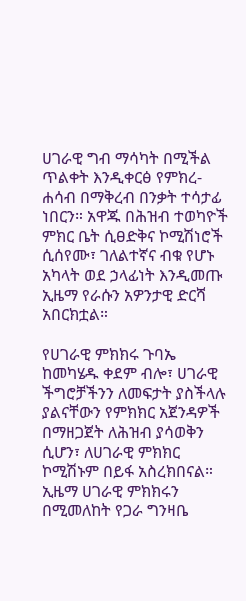ሀገራዊ ግብ ማሳካት በሚችል ጥልቀት እንዲቀርፅ የምክረ-ሐሳብ በማቅረብ በንቃት ተሳታፊ ነበርን። አዋጁ በሕዝብ ተወካዮች ምክር ቤት ሲፀድቅና ኮሚሽነሮች ሲሰየሙ፣ ገለልተኛና ብቁ የሆኑ አካላት ወደ ኃላፊነት እንዲመጡ ኢዜማ የራሱን አዎንታዊ ድርሻ አበርክቷል።

የሀገራዊ ምክክሩ ጉባኤ ከመካሄዱ ቀደም ብሎ፣ ሀገራዊ ችግሮቻችንን ለመፍታት ያስችላሉ ያልናቸውን የምክክር አጀንዳዎች በማዘጋጀት ለሕዝብ ያሳወቅን ሲሆን፣ ለሀገራዊ ምክክር ኮሚሽኑም በይፋ አስረክበናል። ኢዜማ ሀገራዊ ምክክሩን በሚመለከት የጋራ ግንዛቤ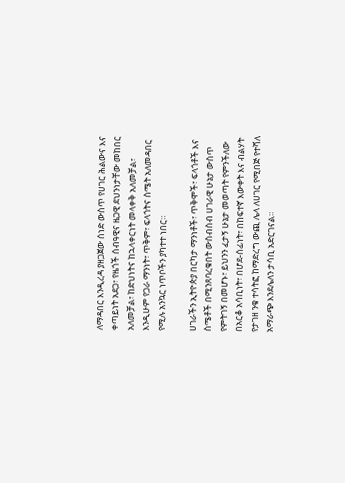ለማዳበር እንዲረዳ ያዘጋጀው ሰነድ ውስጥ የሀገር ሕልውና እና ቀጣይነት አደጋ፣ የዜጎች ሰብዓዊና ዜጋዊ ደህንነታቸው መከበር አለመቻል፣ ከድህነትና ከኋላቀርነት መላቀቅ አለመቻል፣ እንዲሁም የጋራ ማንነት፣ ጥቅም፣ ፍላጎትና ስሜት አለመዳበር የሚሉ አንኳር ነጥቦችን ያካተተ ነበር።

ሀገራችን ኢትዮጵያ በርካታ ማንነቶች፣ ጥቅሞች፣ ፍላጎቶች እና ስሜቶች በሚንጸባረቁበት ውስብስብ ሀገራዊ ሁኔታ ውስጥ የምትገኝ በመሆኑ፣ ይህንን ፈታኝ ሁኔታ መወጣት የምንችለው በአርቆ አሳቢነት፣ በሆደ-ሰፊነት፣ በከፍተኛ እውቀት እና ብልሃት የታገዘ ንቁ ተሳትፎ ከማድረግ ውጪ ሌላ ለሀገር የሚበጅ የተሻለ አማራጭ እንደሌለን ታሳቢ አድርገናል።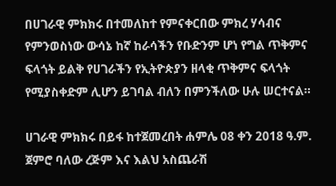በሀገራዊ ምክክሩ በተመለከተ የምናቀርበው ምክረ ሃሳብና የምንወስነው ውሳኔ ከኛ ከራሳችን የቡድንም ሆነ የግል ጥቅምና ፍላጎት ይልቅ የሀገራችን የኢትዮጵያን ዘላቂ ጥቅምና ፍላጎት የሚያስቀድም ሊሆን ይገባል ብለን በምንችለው ሁሉ ሠርተናል።

ሀገራዊ ምክክሩ በይፋ ከተጀመረበት ሐምሌ 08 ቀን 2018 ዓ.ም. ጀምሮ ባለው ረጅም እና እልህ አስጨራሽ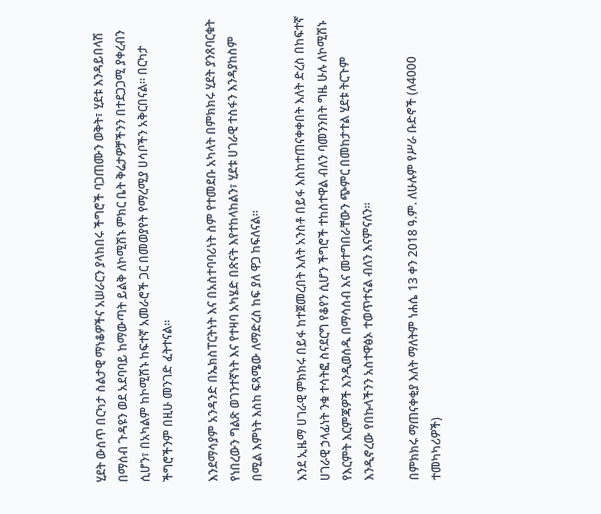ሂደት ውስጥ በርካታ ስልታዊ ማነቆዎችና አሠራርን ያላከበሩ ችግሮች ባጋጠሙን ወቅት፣ ሂደቱ እንዳይበላሽ በማሰብ ጉዳዩን ወደ አደባባይ ከማውጣት ይልቅ ለኮሚሽኑ ምክር ቤት ቅሬታዎቻችንን በተደጋጋሚ ያቀረብን ሲሆን፣ በአካልም ከኮሚሽኑ ከፍተኛ አመራሮች ጋር በመወያየት የማረሚያ ሀሳቦችን አቅርበናል። በርካታ ችግሮችንም በዚሁ መንገድ ፈትተናል።

እንደማሳያም አንዳንድ በኤክስፐርትነት እና በአስተባባሪነት ስም የተመደቡ አካላት በምክክሩ ሂደት ያንጸባርቁት የነበረውን ግልጽ ወገንተኛነት እና የተዛባ አካሄድ በጽናት እየተከላከልን፣ ሂደቱ ሀገራዊ ተስፋን እንዳያከስም በሚል እምነት እስከ ፍጻሜው ለማድረስ ከፍ ያለ ዋጋ ከፍለናል።

እንደ ኢዜማ ሀገራዊ ምክክሩ በይፋ ከተጀመረበት እለት አንስቶ በይፋ እስከተጠናቀቀበት እለት ድረስ በከፍተኛ ሀገራዊ ኃላፊነት ንቁ ተሳትፎ ስናደርግ የቆየን ሲሆን ችግሮች ተከስተዋል ብለን ባመንንበት ግዜ ሁሉ ለኮሚሽኑ የእርምት እርምጃዎች እንዲወሰዱ በማሳሰብ እና መተግበራቸውን ጭምር በመከታተል ሂደቱ ትርጉም እንዲኖረው የበኩላችንን አስተዋፅኦ ተወጥተናል ብለን እናምናለን።

በምክክሩ ማጠናቀቂያ እለት ማለትም ነሐሴ 13 ቀን 2018 ዓ.ም. ለሁሉም የሥራ ቡድኖች (ለ4000 ተመካካሪዎች)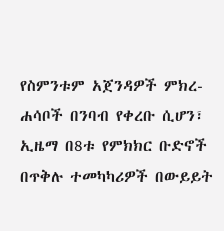የስምንቱም አጀንዳዎች ምክረ-ሐሳቦች በንባብ የቀረቡ ሲሆን፣ ኢዜማ በ8ቱ የምክክር ቡድኖች በጥቅሉ ተመካካሪዎች በውይይት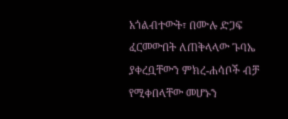አጎልብተውት፣ በሙሉ ድጋፍ ፈርመውበት ለጠቅላላው ጉባኤ ያቀረቧቸውን ምክረ-ሐሳቦች ብቻ የሚቀበላቸው መሆኑን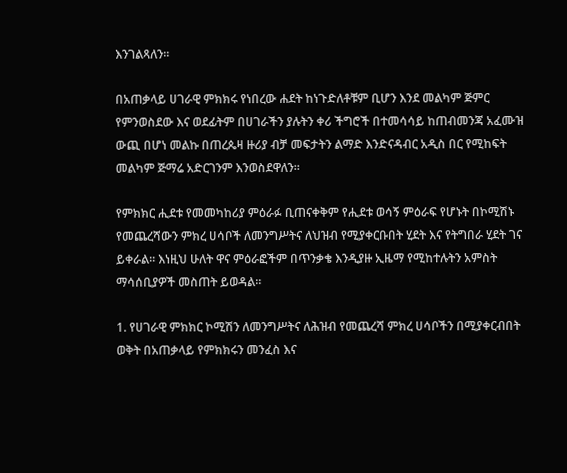እንገልጻለን።

በአጠቃላይ ሀገራዊ ምክክሩ የነበረው ሐደት ከነጉድለቶቹም ቢሆን እንደ መልካም ጅምር የምንወስደው እና ወደፊትም በሀገራችን ያሉትን ቀሪ ችግሮች በተመሳሳይ ከጠብመንጃ አፈሙዝ ውጪ በሆነ መልኩ በጠረጴዛ ዙሪያ ብቻ መፍታትን ልማድ እንድናዳብር አዲስ በር የሚከፍት መልካም ጅማሬ አድርገንም እንወስደዋለን።

የምክክር ሒደቱ የመመካከሪያ ምዕራፉ ቢጠናቀቅም የሒደቱ ወሳኝ ምዕራፍ የሆኑት በኮሚሽኑ የመጨረሻውን ምክረ ሀሳቦች ለመንግሥትና ለህዝብ የሚያቀርቡበት ሂደት እና የትግበራ ሂደት ገና ይቀራል። እነዚህ ሁለት ዋና ምዕራፎችም በጥንቃቄ እንዲያዙ ኢዜማ የሚከተሉትን አምስት ማሳሰቢያዎች መስጠት ይወዳል፡፡

1. የሀገራዊ ምክክር ኮሚሽን ለመንግሥትና ለሕዝብ የመጨረሻ ምክረ ሀሳቦችን በሚያቀርብበት ወቅት በአጠቃላይ የምክክሩን መንፈስ እና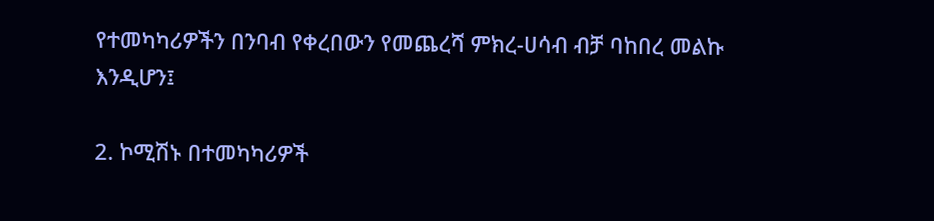የተመካካሪዎችን በንባብ የቀረበውን የመጨረሻ ምክረ-ሀሳብ ብቻ ባከበረ መልኩ እንዲሆን፤

2. ኮሚሽኑ በተመካካሪዎች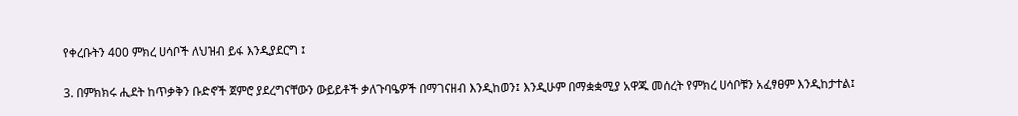የቀረቡትን 400 ምክረ ሀሳቦች ለህዝብ ይፋ እንዲያደርግ ፤

3. በምክክሩ ሒደት ከጥቃቅን ቡድኖች ጀምሮ ያደረግናቸውን ውይይቶች ቃለጉባዔዎች በማገናዘብ እንዲከወን፤ እንዲሁም በማቋቋሚያ አዋጁ መሰረት የምክረ ሀሳቦቹን አፈፃፀም እንዲከታተል፤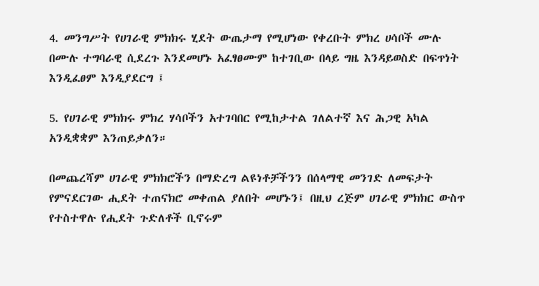4. መንግሥት የሀገራዊ ምክክሩ ሂደት ውጤታማ የሚሆነው የቀረቡት ምክረ ሀሳቦች ሙሉ በሙሉ ተግባራዊ ሲደረጉ እንደመሆኑ አፈፃፀሙም ከተገቢው በላይ ግዜ እንዳይወስድ በፍጥነት እንዲፈፀም እንዲያደርግ ፤

5. የሀገራዊ ምክክሩ ምክረ ሃሳቦችን አተገባበር የሚከታተል ገለልተኛ እና ሕጋዊ አካል አንዲቋቋም እንጠይቃለን።

በመጨረሻም ሀገራዊ ምክክሮችን በማድረግ ልዩነቶቻችንን በሰላማዊ መንገድ ለመፍታት የምናደርገው ሒደት ተጠናክሮ መቀጠል ያለበት መሆኑን፤ በዚህ ረጅም ሀገራዊ ምክክር ውስጥ የተስተዋሉ የሒደት ጉድለቶች ቢኖሩም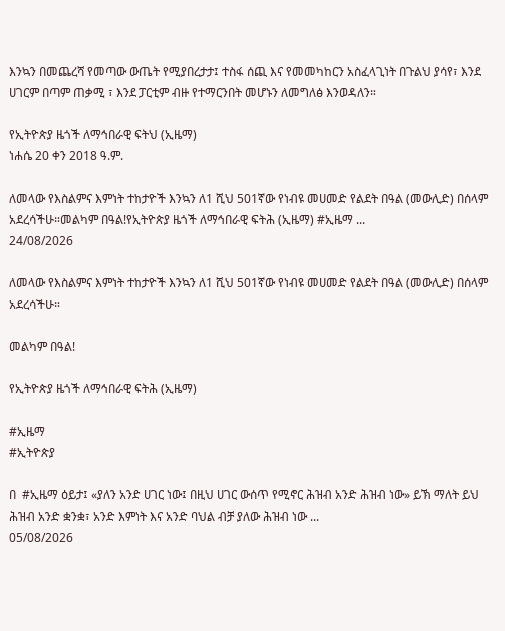እንኳን በመጨረሻ የመጣው ውጤት የሚያበረታታ፤ ተስፋ ሰጪ እና የመመካከርን አስፈላጊነት በጉልህ ያሳየ፣ እንደ ሀገርም በጣም ጠቃሚ ፣ እንደ ፓርቲም ብዙ የተማርንበት መሆኑን ለመግለፅ እንወዳለን።

የኢትዮጵያ ዜጎች ለማኅበራዊ ፍትህ (ኢዜማ)
ነሐሴ 20 ቀን 2018 ዓ.ም.

ለመላው የእስልምና እምነት ተከታዮች እንኳን ለ1 ሺህ 501ኛው የነብዩ መሀመድ የልደት በዓል (መውሊድ) በሰላም አደረሳችሁ።መልካም በዓል!የኢትዮጵያ ዜጎች ለማኅበራዊ ፍትሕ (ኢዜማ) #ኢዜማ ...
24/08/2026

ለመላው የእስልምና እምነት ተከታዮች እንኳን ለ1 ሺህ 501ኛው የነብዩ መሀመድ የልደት በዓል (መውሊድ) በሰላም አደረሳችሁ።

መልካም በዓል!

የኢትዮጵያ ዜጎች ለማኅበራዊ ፍትሕ (ኢዜማ)

#ኢዜማ
#ኢትዮጵያ

በ  #ኢዜማ ዕይታ፤ «ያለን አንድ ሀገር ነው፤ በዚህ ሀገር ውሰጥ የሚኖር ሕዝብ አንድ ሕዝብ ነው» ይኽ ማለት ይህ ሕዝብ አንድ ቋንቋ፣ አንድ እምነት እና አንድ ባህል ብቻ ያለው ሕዝብ ነው ...
05/08/2026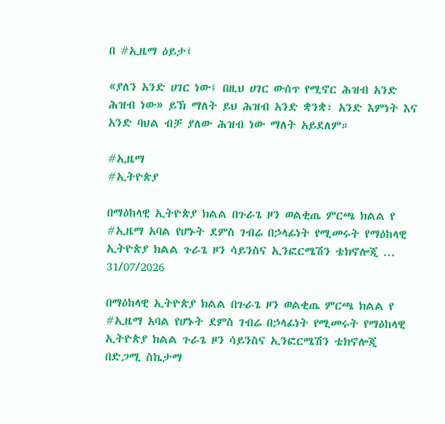በ #ኢዜማ ዕይታ፤

«ያለን አንድ ሀገር ነው፤ በዚህ ሀገር ውሰጥ የሚኖር ሕዝብ አንድ ሕዝብ ነው» ይኽ ማለት ይህ ሕዝብ አንድ ቋንቋ፣ አንድ እምነት እና አንድ ባህል ብቻ ያለው ሕዝብ ነው ማለት አይደለም።

#ኢዜማ
#ኢትዮጵያ

በማዕከላዊ ኢትዮጵያ ክልል በጉራጌ ዞን ወልቂጤ ምርጫ ክልል የ  #ኢዜማ አባል የሆኑት ደምስ ገብሬ በኃላፊነት የሚመሩት የማዕከላዊ ኢትዮጵያ ክልል ጉራጌ ዞን ሳይንስና ኢንፎርሜሽን ቴክኖሎጂ ...
31/07/2026

በማዕከላዊ ኢትዮጵያ ክልል በጉራጌ ዞን ወልቂጤ ምርጫ ክልል የ #ኢዜማ አባል የሆኑት ደምስ ገብሬ በኃላፊነት የሚመሩት የማዕከላዊ ኢትዮጵያ ክልል ጉራጌ ዞን ሳይንስና ኢንፎርሜሽን ቴክኖሎጂ በድጋሚ ስኬታማ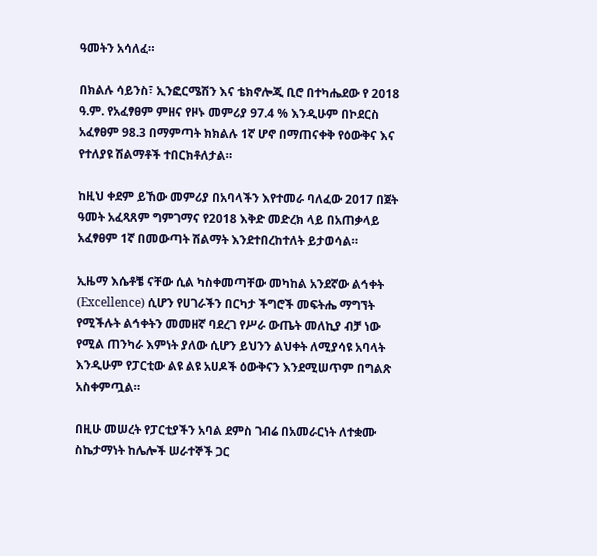ዓመትን አሳለፈ።

በክልሉ ሳይንስ፣ ኢንፎርሜሽን እና ቴክኖሎጂ ቢሮ በተካሔደው የ 2018 ዓ.ም. የአፈፃፀም ምዘና የዞኑ መምሪያ 97.4 % እንዲሁም በኮደርስ አፈፃፀም 98.3 በማምጣት ክክልሉ 1ኛ ሆኖ በማጠናቀቅ የዕውቅና እና የተለያዩ ሽልማቶች ተበርክቶለታል።

ከዚህ ቀደም ይኸው መምሪያ በአባላችን እየተመራ ባለፈው 2017 በጀት ዓመት አፈጻጸም ግምገማና የ2018 እቅድ መድረክ ላይ በአጠቃላይ አፈፃፀም 1ኛ በመውጣት ሽልማት እንደተበረከተለት ይታወሳል።

ኢዜማ እሴቶቼ ናቸው ሲል ካስቀመጣቸው መካከል አንደኛው ልኅቀት (Excellence) ሲሆን የሀገራችን በርካታ ችግሮች መፍትሔ ማግኘት የሚችሉት ልኅቀትን መመዘኛ ባደረገ የሥራ ውጤት መለኪያ ብቻ ነው የሚል ጠንካራ እምነት ያለው ሲሆን ይህንን ልህቀት ለሚያሳዩ አባላት እንዲሁም የፓርቲው ልዩ ልዩ አሀዶች ዕውቅናን እንደሚሠጥም በግልጽ አስቀምጧል።

በዚሁ መሠረት የፓርቲያችን አባል ደምስ ገብሬ በአመራርነት ለተቋሙ ስኬታማነት ከሌሎች ሠራተኞች ጋር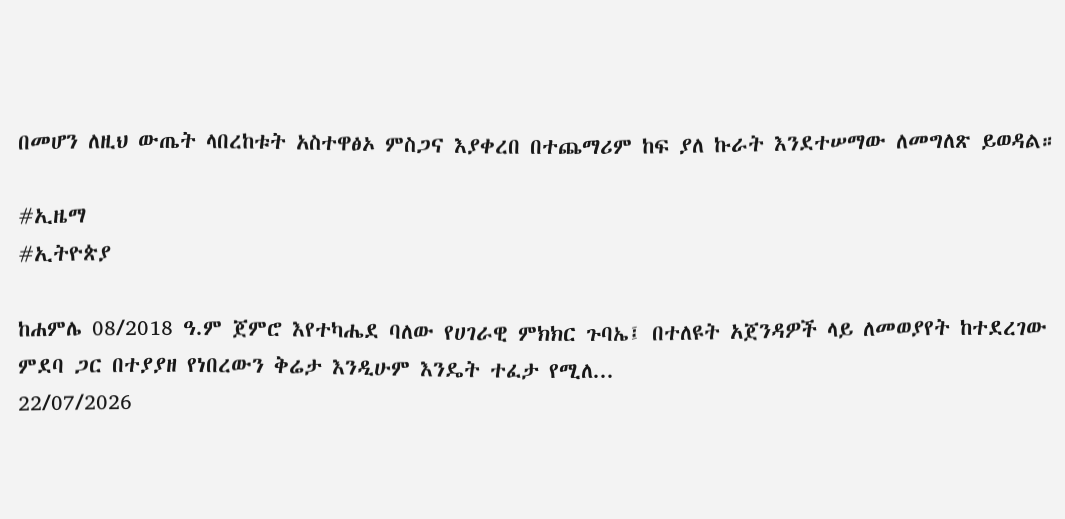በመሆን ለዚህ ውጤት ላበረከቱት አስተዋፅኦ ምስጋና እያቀረበ በተጨማሪም ከፍ ያለ ኩራት እንደተሠማው ለመግለጽ ይወዳል።

#ኢዜማ
#ኢትዮጵያ

ከሐምሌ 08/2018 ዓ.ም ጀምሮ እየተካሔደ ባለው የሀገራዊ ምክክር ጉባኤ፤ በተለዩት አጀንዳዎች ላይ ለመወያየት ከተደረገው ምደባ ጋር በተያያዘ የነበረውን ቅሬታ እንዲሁም እንዴት ተፈታ የሚለ...
22/07/2026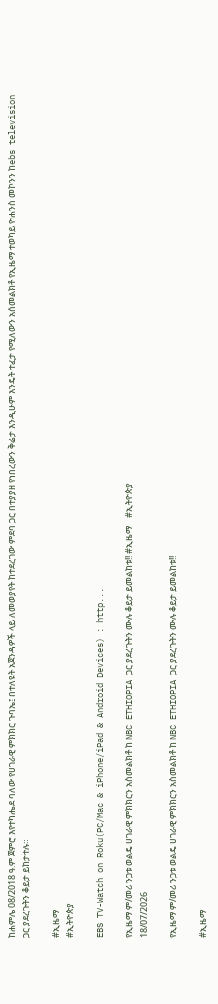ከሐምሌ 08/2018 ዓ.ም ጀምሮ እየተካሔደ ባለው የሀገራዊ ምክክር ጉባኤ፤ በተለዩት አጀንዳዎች ላይ ለመወያየት ከተደረገው ምደባ ጋር በተያያዘ የነበረውን ቅሬታ እንዲሁም እንዴት ተፈታ የሚለውን አሰመልክቶ የኢዜማ ተወካይ ዮሐንስ መኮንን ከebs television ጋር ያደረጉትን ቆይታ ይከታተሉ።

#ኢዜማ
#ኢትዮጵያ

EBS TV-Watch on Roku(PC/Mac & iPhone/iPad & Android Devices) : http...

የኢዜማ ም/መሪ ንጋቱ ወልዴ ሀገራዊ ምክክርን አስመልክቶ ከ NBC ETHIOPIA ጋር ያደረጉትን ሙሉ ቆይታ ይመልከቱ!! #ኢዜማ    #ኢትዮጵያ
18/07/2026

የኢዜማ ም/መሪ ንጋቱ ወልዴ ሀገራዊ ምክክርን አስመልክቶ ከ NBC ETHIOPIA ጋር ያደረጉትን ሙሉ ቆይታ ይመልከቱ!!

#ኢዜማ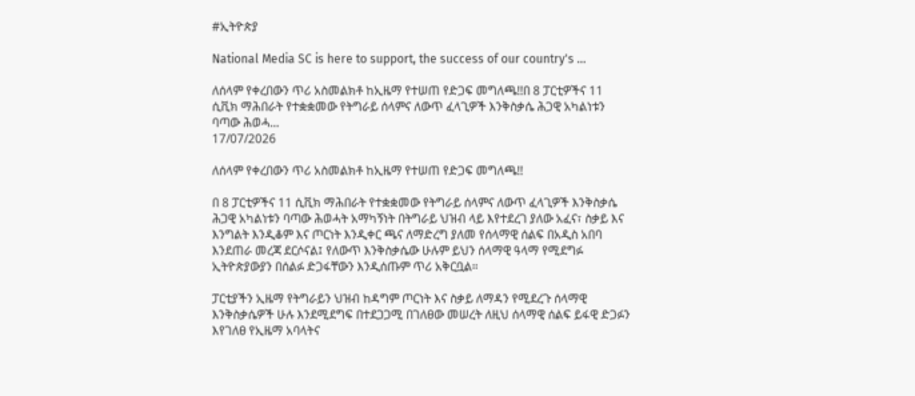#ኢትዮጵያ

National Media SC is here to support, the success of our country's ...

ለሰላም የቀረበውን ጥሪ አስመልክቶ ከኢዜማ የተሠጠ የድጋፍ መግለጫ!!በ 8 ፓርቲዎችና 11 ሲቪክ ማሕበራት የተቋቋመው የትግራይ ሰላምና ለውጥ ፈላጊዎች እንቅስቃሴ ሕጋዊ አካልነቱን ባጣው ሕወሓ...
17/07/2026

ለሰላም የቀረበውን ጥሪ አስመልክቶ ከኢዜማ የተሠጠ የድጋፍ መግለጫ!!

በ 8 ፓርቲዎችና 11 ሲቪክ ማሕበራት የተቋቋመው የትግራይ ሰላምና ለውጥ ፈላጊዎች እንቅስቃሴ ሕጋዊ አካልነቱን ባጣው ሕወሓት አማካኝነት በትግራይ ህዝብ ላይ እየተደረገ ያለው አፈና፣ ስቃይ እና እንግልት እንዲቆም እና ጦርነት እንዲቀር ጫና ለማድረግ ያለመ የሰላማዊ ሰልፍ በአዲስ አበባ እንደጠራ መረጃ ደርሶናል፤ የለውጥ እንቅስቃሴው ሁሉም ይህን ሰላማዊ ዓላማ የሚደግፉ ኢትዮጵያውያን በሰልፉ ድጋፋቸውን እንዲሰጡም ጥሪ አቅርቧል።

ፓርቲያችን ኢዜማ የትግራይን ህዝብ ከዳግም ጦርነት እና ስቃይ ለማዳን የሚደረጉ ሰላማዊ እንቅስቃሴዎች ሁሉ እንደሚደግፍ በተደጋጋሚ በገለፀው መሠረት ለዚህ ሰላማዊ ሰልፍ ይፋዊ ድጋፉን እየገለፀ የኢዜማ አባላትና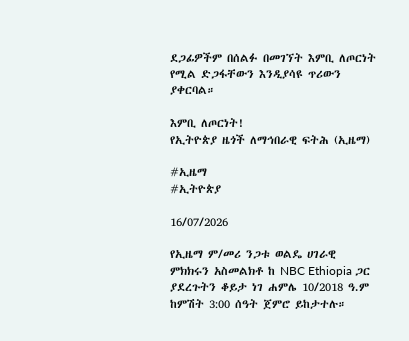ደጋፊዎችም በሰልፉ በመገኘት እምቢ ለጦርነት የሚል ድጋፋቸውን እንዲያሳዩ ጥሪውን ያቀርባል።

እምቢ ለጦርነት!
የኢትዮጵያ ዜጎች ለማኅበራዊ ፍትሕ (ኢዜማ)

#ኢዜማ
#ኢትዮጵያ

16/07/2026

የኢዜማ ም/መሪ ንጋቱ ወልዴ ሀገራዊ ምክክሩን አስመልክቶ ከ NBC Ethiopia ጋር ያደረጉትን ቆይታ ነገ ሐምሌ 10/2018 ዓ.ም ከምሽት 3:00 ሰዓት ጀምሮ ይከታተሉ።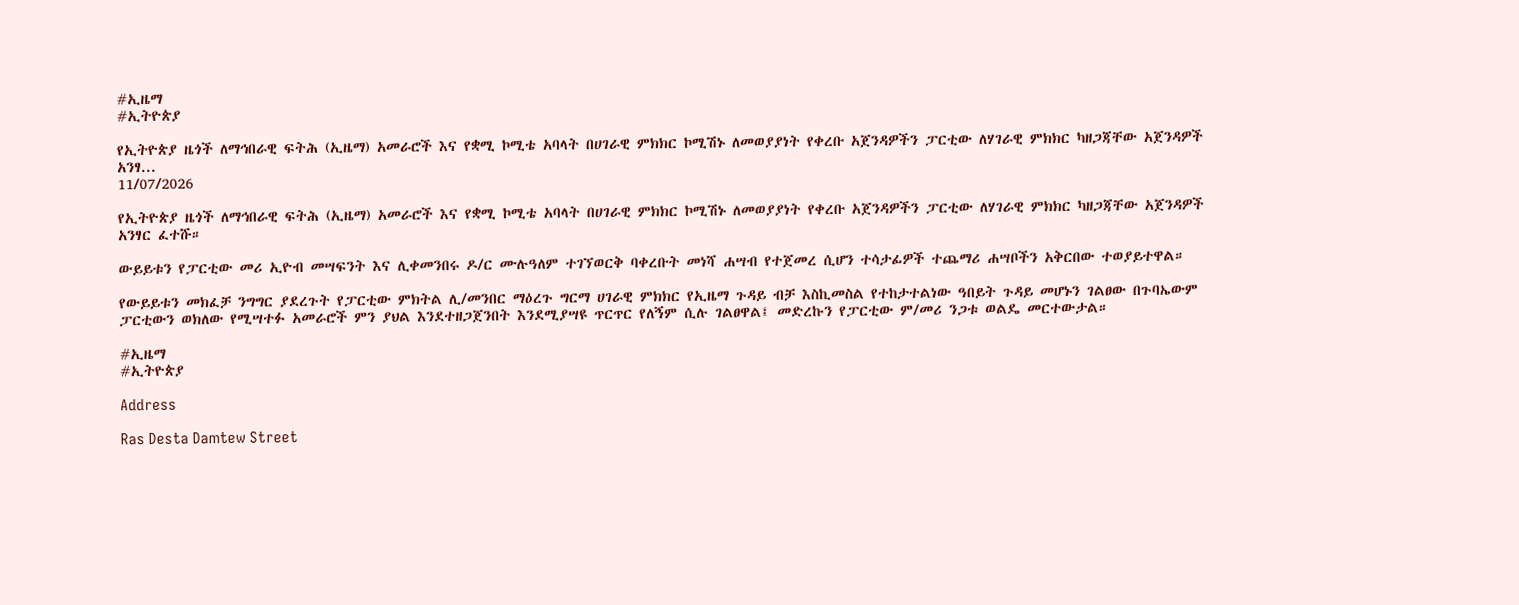#ኢዜማ
#ኢትዮጵያ

የኢትዮጵያ ዜጎች ለማኅበራዊ ፍትሕ (ኢዜማ) አመራሮች እና የቋሚ ኮሚቴ አባላት በሀገራዊ ምክክር ኮሚሽኑ ለመወያያነት የቀረቡ አጀንዳዎችን ፓርቲው ለሃገራዊ ምክክር ካዘጋጃቸው አጀንዳዎች አንፃ...
11/07/2026

የኢትዮጵያ ዜጎች ለማኅበራዊ ፍትሕ (ኢዜማ) አመራሮች እና የቋሚ ኮሚቴ አባላት በሀገራዊ ምክክር ኮሚሽኑ ለመወያያነት የቀረቡ አጀንዳዎችን ፓርቲው ለሃገራዊ ምክክር ካዘጋጃቸው አጀንዳዎች አንፃር ፈተሹ።

ውይይቱን የፓርቲው መሪ ኢዮብ መሣፍንት እና ሊቀመንበሩ ዶ/ር ሙሉዓለም ተገኘወርቅ ባቀረቡት መነሻ ሐሣብ የተጀመረ ሲሆን ተሳታፊዎች ተጨማሪ ሐሣቦችን አቅርበው ተወያይተዋል።

የውይይቱን መክፈቻ ንግግር ያደረጉት የፓርቲው ምክትል ሊ/መንበር ማዕረጉ ግርማ ሀገራዊ ምክክር የኢዜማ ጉዳይ ብቻ እስኪመስል የተከታተልነው ዓበይት ጉዳይ መሆኑን ገልፀው በጉባኤውም ፓርቲውን ወክለው የሚሣተፉ አመራሮች ምን ያህል እንደተዘጋጀንበት እንደሚያሣዩ ጥርጥር የለኝም ሲሉ ገልፀዋል፤ መድረኩን የፓርቲው ም/መሪ ንጋቱ ወልዴ መርተውታል።

#ኢዜማ
#ኢትዮጵያ

Address

Ras Desta Damtew Street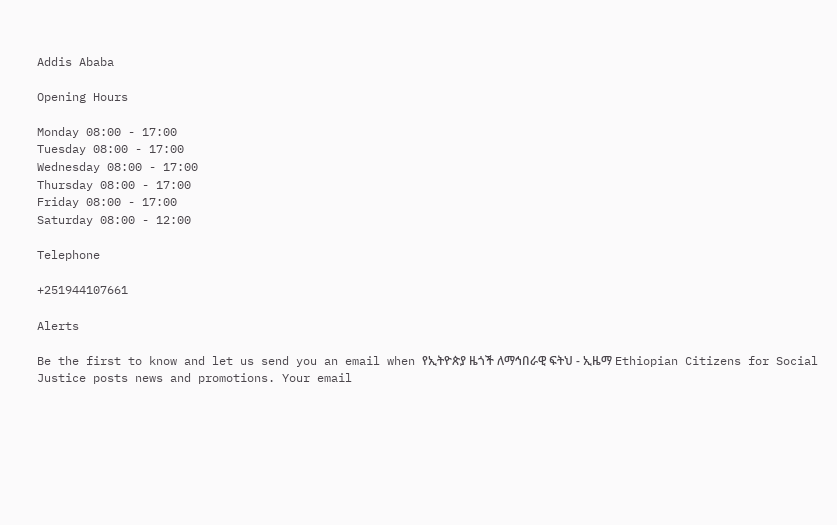Addis Ababa

Opening Hours

Monday 08:00 - 17:00
Tuesday 08:00 - 17:00
Wednesday 08:00 - 17:00
Thursday 08:00 - 17:00
Friday 08:00 - 17:00
Saturday 08:00 - 12:00

Telephone

+251944107661

Alerts

Be the first to know and let us send you an email when የኢትዮጵያ ዜጎች ለማኅበራዊ ፍትህ - ኢዜማ Ethiopian Citizens for Social Justice posts news and promotions. Your email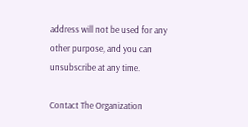address will not be used for any other purpose, and you can unsubscribe at any time.

Contact The Organization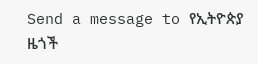Send a message to የኢትዮጵያ ዜጎች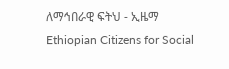ለማኅበራዊ ፍትህ - ኢዜማ Ethiopian Citizens for Social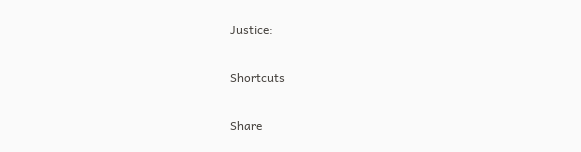Justice:

Shortcuts

Share